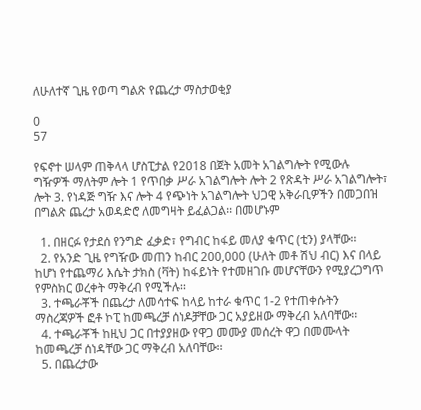ለሁለተኛ ጊዜ የወጣ ግልጽ የጨረታ ማስታወቂያ

0
57

የፍኖተ ሠላም ጠቅላላ ሆስፒታል የ2018 በጀት አመት አገልግሎት የሚውሉ ግዥዎች ማለትም ሎት 1 የጥበቃ ሥራ አገልግሎት ሎት 2 የጽዳት ሥራ አገልግሎት፣ ሎት 3. የነዳጅ ግዥ እና ሎት 4 የጭነት አገልግሎት ህጋዊ አቅራቢዎችን በመጋበዝ በግልጽ ጨረታ አወዳድሮ ለመግዛት ይፈልጋል፡፡ በመሆኑም

  1. በዘርፉ የታደሰ የንግድ ፈቃድ፣ የግብር ከፋይ መለያ ቁጥር (ቲን) ያላቸው፡፡
  2. የአንድ ጊዜ የግዥው መጠን ከብር 200,000 (ሁለት መቶ ሽህ ብር) እና በላይ ከሆነ የተጨማሪ እሴት ታክስ (ቫት) ከፋይነት የተመዘገቡ መሆናቸውን የሚያረጋግጥ የምስክር ወረቀት ማቅረብ የሚችሉ፡፡
  3. ተጫራቾች በጨረታ ለመሳተፍ ከላይ ከተራ ቁጥር 1-2 የተጠቀሱትን ማስረጃዎች ፎቶ ኮፒ ከመጫረቻ ሰነዶቻቸው ጋር አያይዘው ማቅረብ አለባቸው፡፡
  4. ተጫራቾች ከዚህ ጋር በተያያዘው የዋጋ መሙያ መሰረት ዋጋ በመሙላት ከመጫረቻ ሰነዳቸው ጋር ማቅረብ አለባቸው፡፡
  5. በጨረታው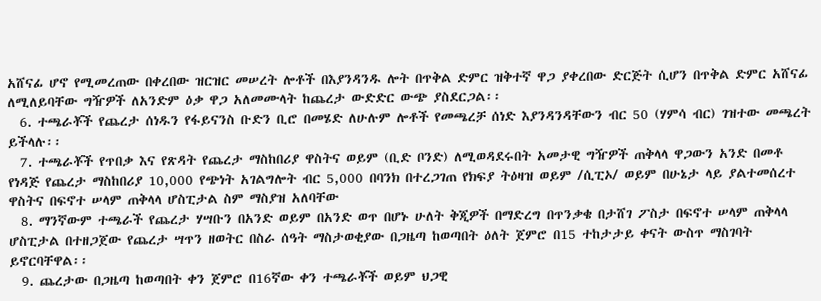አሸናፊ ሆኖ የሚመረጠው በቀረበው ዝርዝር መሠረት ሎቶች በእያንዳንዱ ሎት በጥቅል ድምር ዝቅተኛ ዋጋ ያቀረበው ድርጅት ሲሆን በጥቅል ድምር አሸናፊ ለሚለይባቸው ግዥዎች ለአንድም ዕቃ ዋጋ አለመሙላት ከጨረታ ውድድር ውጭ ያስደርጋል፡፡
  6. ተጫራቾች የጨረታ ሰነዱን የፋይናንስ ቡድን ቢሮ በመሄድ ለሁሉም ሎቶች የመጫረቻ ሰነድ እያንዳንዳቸውን ብር 50 (ሃምሳ ብር) ገዝተው መጫረት ይችላሉ፡፡
  7. ተጫራቾች የጥበቃ እና የጽዳት የጨረታ ማስከበሪያ ዋስትና ወይም (ቢድ ቦንድ) ለሚወዳደሩበት አመታዊ ግዥዎች ጠቅላላ ዋጋውን አንድ በመቶ የነዳጅ የጨረታ ማስከበሪያ 10,000 የጭነት አገልግሎት ብር 5,000 በባንክ በተረጋገጠ የክፍያ ትዕዛዝ ወይም /ሲፒኦ/ ወይም በሁኔታ ላይ ያልተመሰረተ ዋስትና በፍኖተ ሠላም ጠቅላላ ሆስፒታል ስም ማስያዝ አለባቸው
  8. ማንኛውም ተጫራች የጨረታ ሃሣቡን በአንድ ወይም በአንድ ወጥ በሆኑ ሁለት ቅጂዎች በማድረግ በጥንቃቄ በታሸገ ፖስታ በፍኖተ ሠላም ጠቅላላ ሆስፒታል በተዘጋጀው የጨረታ ሣጥን ዘወትር በስራ ሰዓት ማስታወቂያው በጋዜጣ ከወጣበት ዕለት ጀምሮ በ15 ተከታታይ ቀናት ውስጥ ማስገባት ይኖርባቸዋል፡፡
  9. ጨረታው በጋዜጣ ከወጣበት ቀን ጀምሮ በ16ኛው ቀን ተጫራቾች ወይም ህጋዊ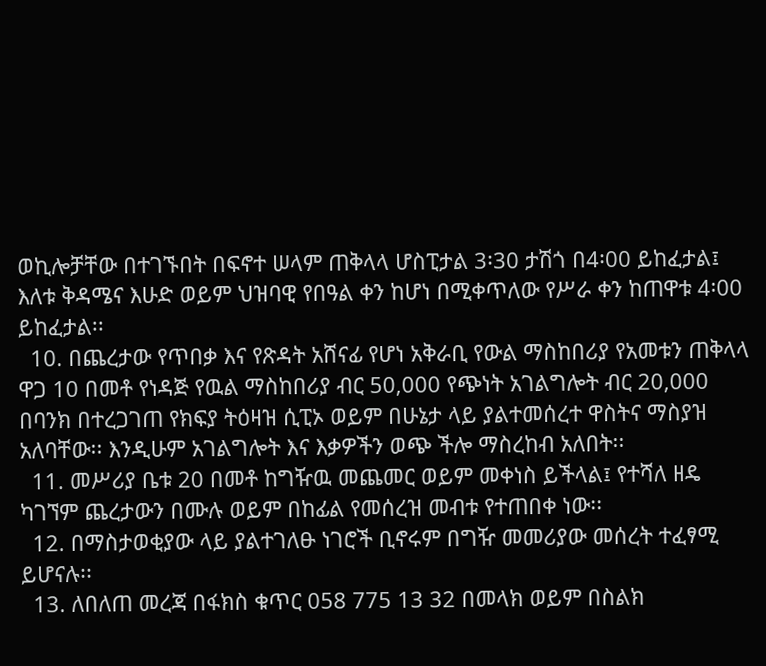ወኪሎቻቸው በተገኙበት በፍኖተ ሠላም ጠቅላላ ሆስፒታል 3፡30 ታሽጎ በ4፡00 ይከፈታል፤ እለቱ ቅዳሜና እሁድ ወይም ህዝባዊ የበዓል ቀን ከሆነ በሚቀጥለው የሥራ ቀን ከጠዋቱ 4፡00 ይከፈታል፡፡
  10. በጨረታው የጥበቃ እና የጽዳት አሸናፊ የሆነ አቅራቢ የውል ማስከበሪያ የአመቱን ጠቅላላ ዋጋ 10 በመቶ የነዳጅ የዉል ማስከበሪያ ብር 50,000 የጭነት አገልግሎት ብር 20,000 በባንክ በተረጋገጠ የክፍያ ትዕዛዝ ሲፒኦ ወይም በሁኔታ ላይ ያልተመሰረተ ዋስትና ማስያዝ አለባቸው፡፡ እንዲሁም አገልግሎት እና እቃዎችን ወጭ ችሎ ማስረከብ አለበት፡፡
  11. መሥሪያ ቤቱ 20 በመቶ ከግዥዉ መጨመር ወይም መቀነስ ይችላል፤ የተሻለ ዘዴ ካገኘም ጨረታውን በሙሉ ወይም በከፊል የመሰረዝ መብቱ የተጠበቀ ነው፡፡
  12. በማስታወቂያው ላይ ያልተገለፁ ነገሮች ቢኖሩም በግዥ መመሪያው መሰረት ተፈፃሚ ይሆናሉ፡፡
  13. ለበለጠ መረጃ በፋክስ ቁጥር 058 775 13 32 በመላክ ወይም በስልክ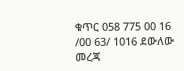ቁጥር 058 775 00 16 /00 63/ 1016 ደውለው መረጃ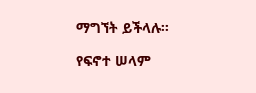ማግኘት ይችላሉ፡፡

የፍኖተ ሠላም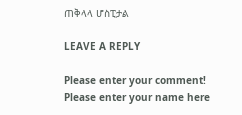ጠቅላላ ሆስፒታል

LEAVE A REPLY

Please enter your comment!
Please enter your name here